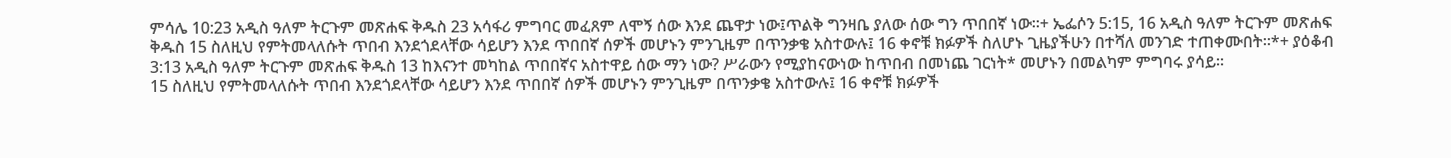ምሳሌ 10:23 አዲስ ዓለም ትርጉም መጽሐፍ ቅዱስ 23 አሳፋሪ ምግባር መፈጸም ለሞኝ ሰው እንደ ጨዋታ ነው፤ጥልቅ ግንዛቤ ያለው ሰው ግን ጥበበኛ ነው።+ ኤፌሶን 5:15, 16 አዲስ ዓለም ትርጉም መጽሐፍ ቅዱስ 15 ስለዚህ የምትመላለሱት ጥበብ እንደጎደላቸው ሳይሆን እንደ ጥበበኛ ሰዎች መሆኑን ምንጊዜም በጥንቃቄ አስተውሉ፤ 16 ቀኖቹ ክፉዎች ስለሆኑ ጊዜያችሁን በተሻለ መንገድ ተጠቀሙበት።*+ ያዕቆብ 3:13 አዲስ ዓለም ትርጉም መጽሐፍ ቅዱስ 13 ከእናንተ መካከል ጥበበኛና አስተዋይ ሰው ማን ነው? ሥራውን የሚያከናውነው ከጥበብ በመነጨ ገርነት* መሆኑን በመልካም ምግባሩ ያሳይ።
15 ስለዚህ የምትመላለሱት ጥበብ እንደጎደላቸው ሳይሆን እንደ ጥበበኛ ሰዎች መሆኑን ምንጊዜም በጥንቃቄ አስተውሉ፤ 16 ቀኖቹ ክፉዎች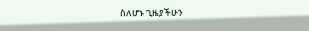ስለሆኑ ጊዜያችሁን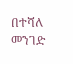በተሻለ መንገድ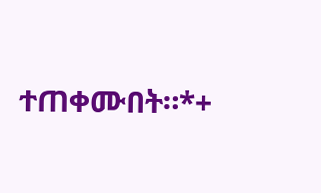ተጠቀሙበት።*+